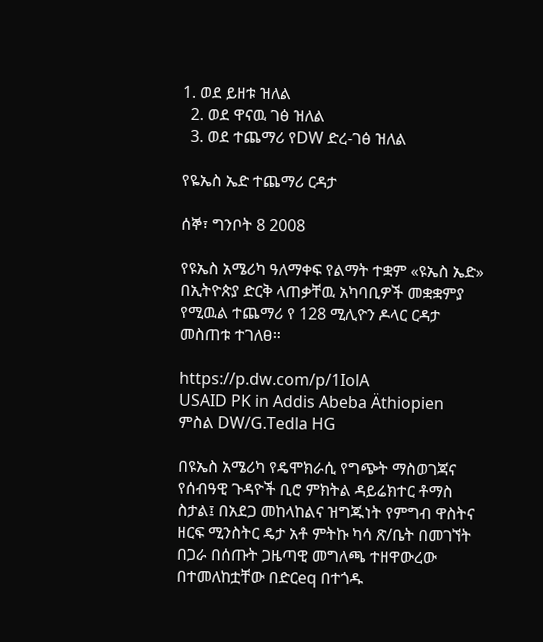1. ወደ ይዘቱ ዝለል
  2. ወደ ዋናዉ ገፅ ዝለል
  3. ወደ ተጨማሪ የDW ድረ-ገፅ ዝለል

የዬኤስ ኤድ ተጨማሪ ርዳታ

ሰኞ፣ ግንቦት 8 2008

የዩኤስ አሜሪካ ዓለማቀፍ የልማት ተቋም «ዩኤስ ኤድ» በኢትዮጵያ ድርቅ ላጠቃቸዉ አካባቢዎች መቋቋምያ የሚዉል ተጨማሪ የ 128 ሚሊዮን ዶላር ርዳታ መስጠቱ ተገለፀ።

https://p.dw.com/p/1IolA
USAID PK in Addis Abeba Äthiopien
ምስል DW/G.Tedla HG

በዩኤስ አሜሪካ የዴሞክራሲ የግጭት ማስወገጃና የሰብዓዊ ጉዳዮች ቢሮ ምክትል ዳይሬክተር ቶማስ ስታል፤ በአደጋ መከላከልና ዝግጁነት የምግብ ዋስትና ዘርፍ ሚንስትር ዴታ አቶ ምትኩ ካሳ ጽ/ቤት በመገኘት በጋራ በሰጡት ጋዜጣዊ መግለጫ ተዘዋውረው በተመለከቷቸው በድርeq በተጎዱ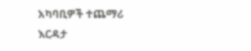አካባቢዎች ተጨማሪ እርዳታ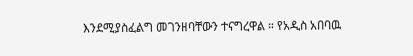እንደሚያስፈልግ መገንዘባቸውን ተናግረዋል ። የአዲስ አበባዉ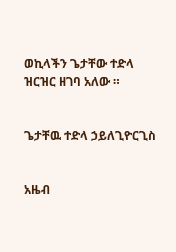ወኪላችን ጌታቸው ተድላ ዝርዝር ዘገባ አለው ።


ጌታቸዉ ተድላ ኃይለጊዮርጊስ


አዜብ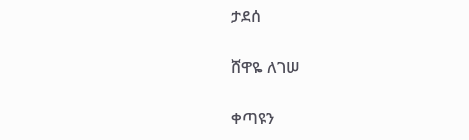ታደሰ

ሸዋዬ ለገሠ

ቀጣዩን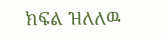ክፍል ዝለለዉ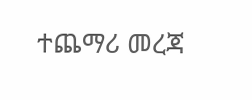ተጨማሪ መረጃ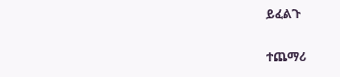ይፈልጉ

ተጨማሪ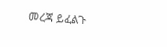መረጃ ይፈልጉ